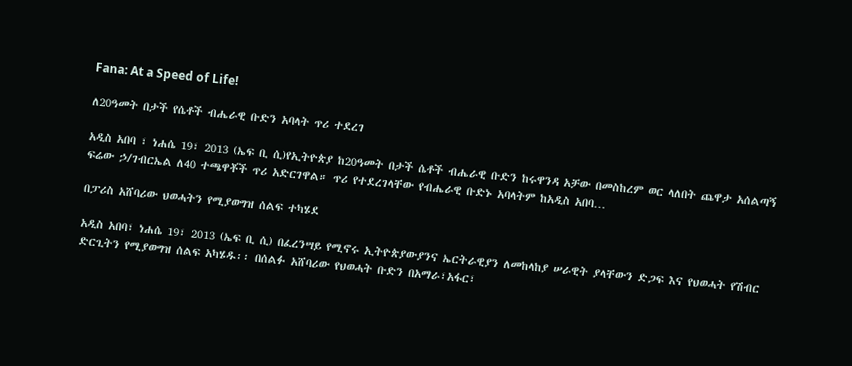Fana: At a Speed of Life!

ለ20ዓመት በታች የሴቶች ብሔራዊ ቡድን አባላት ጥሪ ተደረገ

አዲስ አበባ ፣ ነሐሴ 19፣ 2013 (ኤፍ ቢ ሲ)የኢትዮጵያ ከ20ዓመት በታች ሴቶች ብሔራዊ ቡድን ከሩዋንዳ አቻው በመስከረም ወር ላለበት ጨዋታ አሰልጣኝ ፍሬው ኃ/ገብርኤል ለ40 ተጫዋቾች ጥሪ አድርገዋል። ጥሪ የተደረገላቸው የብሔራዊ ቡድኑ አባላትም ከአዲስ አበባ…

በፓሪስ አሸባሪው ህወሓትን የሚያወግዝ ሰልፍ ተካሄደ

አዲስ አበባ፣ ነሐሴ 19፣ 2013 (ኤፍ ቢ ሲ) በፈረንሣይ የሚኖሩ ኢትዮጵያውያንና ኤርትራዊያን ለመከላከያ ሠራዊት ያላቸውን ድጋፍ እና የህወሓት የሽብር ድርጊትን የሚያወግዝ ሰልፍ አካሄዱ፡፡ በሰልፉ አሸባሪው የህወሓት ቡድን በአማራ፣አፋር፣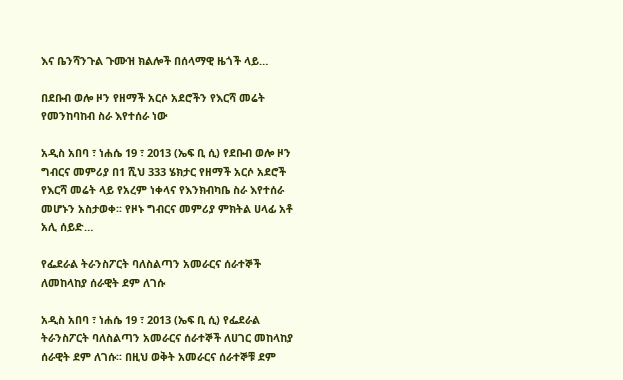እና ቤንሻንጉል ጉሙዝ ክልሎች በሰላማዊ ዜጎች ላይ…

በደቡብ ወሎ ዞን የዘማች አርሶ አደሮችን የእርሻ መሬት የመንከባከብ ስራ እየተሰራ ነው

አዲስ አበባ ፣ ነሐሴ 19 ፣ 2013 (ኤፍ ቢ ሲ) የደቡብ ወሎ ዞን ግብርና መምሪያ በ1 ሺህ 333 ሄክታር የዘማች አርሶ አደሮች የእርሻ መሬት ላይ የአረም ነቀላና የእንክብካቤ ስራ እየተሰራ መሆኑን አስታወቀ፡፡ የዞኑ ግብርና መምሪያ ምክትል ሀላፊ አቶ አሊ ሰይድ…

የፌደራል ትራንስፖርት ባለስልጣን አመራርና ሰራተኞች ለመከላከያ ሰራዊት ደም ለገሱ

አዲስ አበባ ፣ ነሐሴ 19 ፣ 2013 (ኤፍ ቢ ሲ) የፌደራል ትራንስፖርት ባለስልጣን አመራርና ሰራተኞች ለሀገር መከላከያ ሰራዊት ደም ለገሱ፡፡ በዚህ ወቅት አመራርና ሰራተኞቹ ደም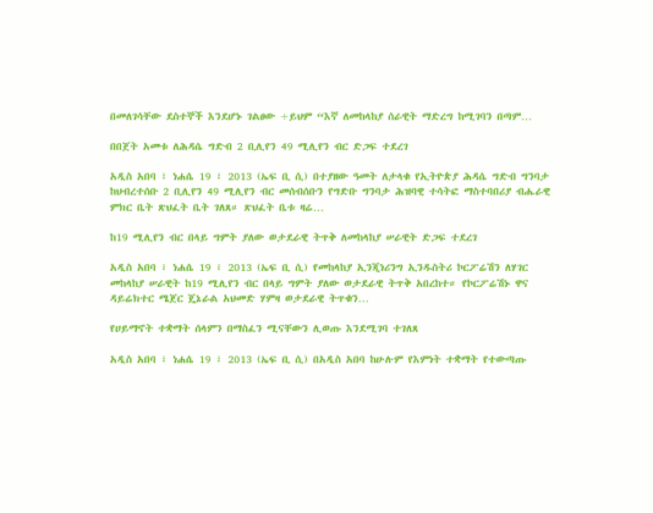በመለገሳቸው ደስተኞች እንደሆኑ ገልፀው ÷ይህም “እኛ ለመከላከያ ሰራዊት ማድረግ ከሚገባን በጣም…

በበጀት አመቱ ለሕዳሴ ግድብ 2 ቢሊየን 49 ሚሊየን ብር ድጋፍ ተደረገ

አዲስ አበባ ፣ ነሐሴ 19 ፣ 2013 (ኤፍ ቢ ሲ) በተያዘው ዓመት ለታላቁ የኢትዮጵያ ሕዳሴ ግድብ ግንባታ ከህብረተሰቡ 2 ቢሊየን 49 ሚሊየን ብር መሰብሰቡን የግድቡ ግንባታ ሕዝባዊ ተሳትፎ ማስተባበሪያ ብሔራዊ ምክር ቤት ጽህፈት ቤት ገለጸ። ጽህፈት ቤቱ ዛሬ…

ከ19 ሚሊየን ብር በላይ ግምት ያለው ወታደራዊ ትጥቅ ለመከላከያ ሠራዊት ድጋፍ ተደረገ

አዲስ አበባ ፣ ነሐሴ 19 ፣ 2013 (ኤፍ ቢ ሲ) የመከላከያ ኢንጂነሪንግ ኢንዱስትሪ ኮርፖሬሽን ለሃገር መከላከያ ሠራዊት ከ19 ሚሊየን ብር በላይ ግምት ያለው ወታደራዊ ትጥቅ አበረከተ። የኮርፖሬሽኑ ዋና ዳይሬክተር ሜጀር ጄኔራል አህመድ ሃምዛ ወታደራዊ ትጥቁን…

የሀይማኖት ተቋማት ሰላምን በማስፈን ሚናቸውን ሊወጡ እንደሚገባ ተገለጸ

አዲስ አበባ ፣ ነሐሴ 19 ፣ 2013 (ኤፍ ቢ ሲ) በአዲስ አበባ ከሁሉም የእምነት ተቋማት የተውጣጡ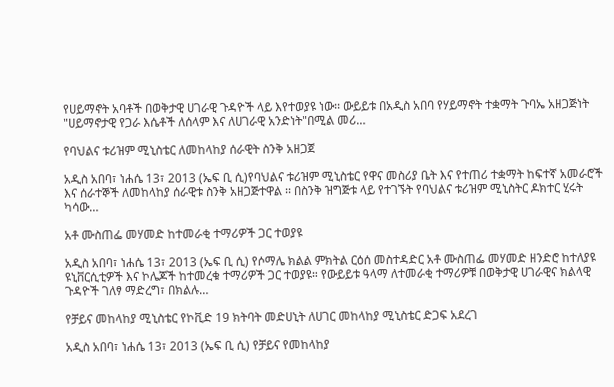የሀይማኖት አባቶች በወቅታዊ ሀገራዊ ጉዳዮች ላይ እየተወያዩ ነው፡፡ ውይይቱ በአዲስ አበባ የሃይማኖት ተቋማት ጉባኤ አዘጋጅነት "ሀይማኖታዊ የጋራ እሴቶች ለሰላም እና ለሀገራዊ አንድነት"በሚል መሪ…

የባህልና ቱሪዝም ሚኒስቴር ለመከላከያ ሰራዊት ስንቅ አዘጋጀ

አዲስ አበባ፣ ነሐሴ 13፣ 2013 (ኤፍ ቢ ሲ)የባህልና ቱሪዝም ሚኒስቴር የዋና መስሪያ ቤት እና የተጠሪ ተቋማት ከፍተኛ አመራሮች እና ሰራተኞች ለመከላከያ ሰራዊቱ ስንቅ አዘጋጅተዋል ፡፡ በስንቅ ዝግጅቱ ላይ የተገኙት የባህልና ቱሪዝም ሚኒስትር ዶክተር ሂሩት ካሳው…

አቶ ሙስጠፌ መሃመድ ከተመራቂ ተማሪዎች ጋር ተወያዩ

አዲስ አበባ፣ ነሐሴ 13፣ 2013 (ኤፍ ቢ ሲ) የሶማሌ ክልል ምክትል ርዕሰ መስተዳድር አቶ ሙስጠፌ መሃመድ ዘንድሮ ከተለያዩ ዩኒቨርሲቲዎች እና ኮሌጆች ከተመረቁ ተማሪዎች ጋር ተወያዩ። የውይይቱ ዓላማ ለተመራቂ ተማሪዎቹ በወቅታዊ ሀገራዊና ክልላዊ ጉዳዮች ገለፃ ማድረግ፣ በክልሉ…

የቻይና መከላከያ ሚኒስቴር የኮቪድ 19 ክትባት መድሀኒት ለሀገር መከላከያ ሚኒስቴር ድጋፍ አደረገ

አዲስ አበባ፣ ነሐሴ 13፣ 2013 (ኤፍ ቢ ሲ) የቻይና የመከላከያ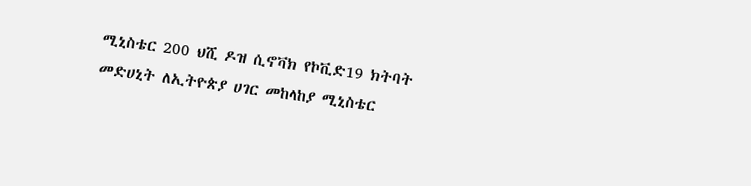ሚኒስቴር 200 ህሺ ዶዝ ሲኖቫክ የኮቪድ19 ክትባት መድሀኒት ለኢትዮጵያ ሀገር መከላከያ ሚኒስቴር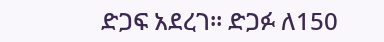ድጋፍ አደረገ። ድጋፉ ለ150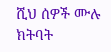ሺህ ሰዎች ሙሉ ክትባት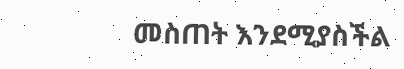መስጠት እንደሚያስችል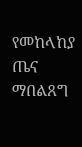የመከላከያ ጤና ማበልጸግ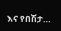እና የበሽታ…